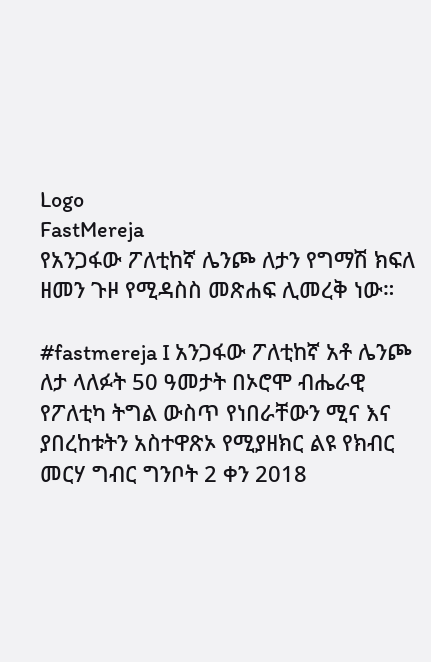Logo
FastMereja
የአንጋፋው ፖለቲከኛ ሌንጮ ለታን የግማሽ ክፍለ ዘመን ጉዞ የሚዳስስ መጽሐፍ ሊመረቅ ነው።

#fastmereja I አንጋፋው ፖለቲከኛ አቶ ሌንጮ ለታ ላለፉት 50 ዓመታት በኦሮሞ ብሔራዊ የፖለቲካ ትግል ውስጥ የነበራቸውን ሚና እና ያበረከቱትን አስተዋጽኦ የሚያዘክር ልዩ የክብር መርሃ ግብር ግንቦት 2 ቀን 2018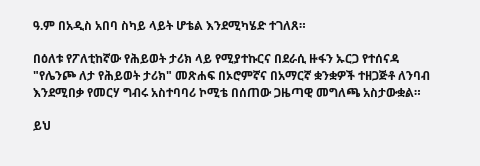ዓ.ም በአዲስ አበባ ስካይ ላይት ሆቴል እንደሚካሄድ ተገለጸ።

በዕለቱ የፖለቲከኛው የሕይወት ታሪክ ላይ የሚያተኩርና በደራሲ ዙፋን ኡርጋ የተሰናዳ "የሌንጮ ለታ የሕይወት ታሪክ" መጽሐፍ በኦሮምኛና በአማርኛ ቋንቋዎች ተዘጋጅቶ ለንባብ እንደሚበቃ የመርሃ ግብሩ አስተባባሪ ኮሚቴ በሰጠው ጋዜጣዊ መግለጫ አስታውቋል።

ይህ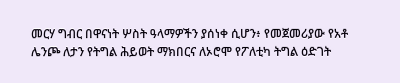መርሃ ግብር በዋናነት ሦስት ዓላማዎችን ያሰነቀ ሲሆን፥ የመጀመሪያው የአቶ ሌንጮ ለታን የትግል ሕይወት ማክበርና ለኦሮሞ የፖለቲካ ትግል ዕድገት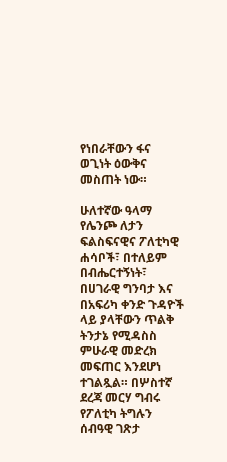የነበራቸውን ፋና ወጊነት ዕውቅና መስጠት ነው።

ሁለተኛው ዓላማ የሌንጮ ለታን ፍልስፍናዊና ፖለቲካዊ ሐሳቦች፣ በተለይም በብሔርተኝነት፣ በሀገራዊ ግንባታ እና በአፍሪካ ቀንድ ጉዳዮች ላይ ያላቸውን ጥልቅ ትንታኔ የሚዳስስ ምሁራዊ መድረክ መፍጠር እንደሆነ ተገልጿል። በሦስተኛ ደረጃ መርሃ ግብሩ የፖለቲካ ትግሉን ሰብዓዊ ገጽታ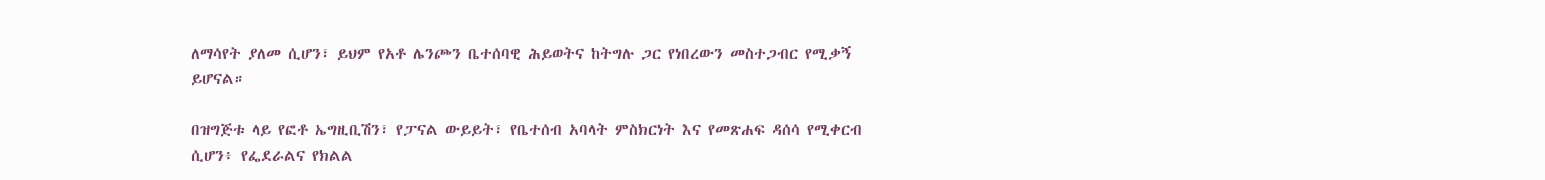ለማሳየት ያለመ ሲሆን፣ ይህም የአቶ ሌንጮን ቤተሰባዊ ሕይወትና ከትግሉ ጋር የነበረውን መስተጋብር የሚቃኝ ይሆናል።

በዝግጅቱ ላይ የፎቶ ኤግዚቢሽን፣ የፓናል ውይይት፣ የቤተሰብ አባላት ምስክርነት እና የመጽሐፍ ዳሰሳ የሚቀርብ ሲሆን፥ የፌደራልና የክልል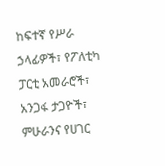ከፍተኛ የሥራ ኃላፊዎች፣ የፖለቲካ ፓርቲ አመራሮች፣ አንጋፋ ታጋዮች፣ ምሁራንና የሀገር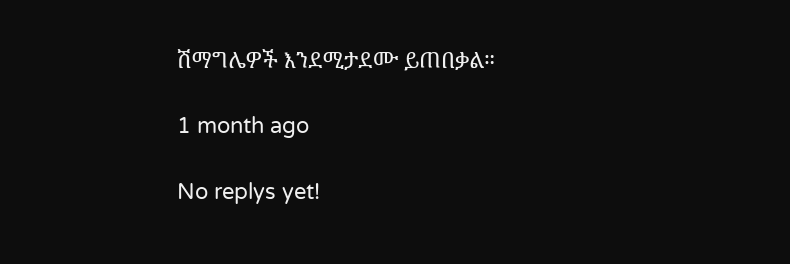ሽማግሌዎች እንደሚታደሙ ይጠበቃል።

1 month ago

No replys yet!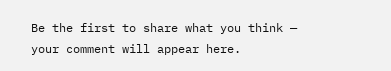Be the first to share what you think — your comment will appear here.